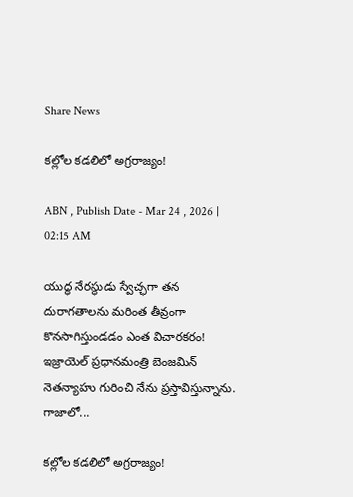Share News

కల్లోల కడలిలో అగ్రరాజ్యం!

ABN , Publish Date - Mar 24 , 2026 | 02:15 AM

యుద్ధ నేరస్థుడు స్వేచ్ఛగా తన దురాగతాలను మరింత తీవ్రంగా కొనసాగిస్తుండడం ఎంత విచారకరం! ఇజ్రాయెల్‌ ప్రధానమంత్రి బెంజమిన్‌ నెతన్యాహు గురించి నేను ప్రస్తావిస్తున్నాను. గాజాలో...

కల్లోల కడలిలో అగ్రరాజ్యం!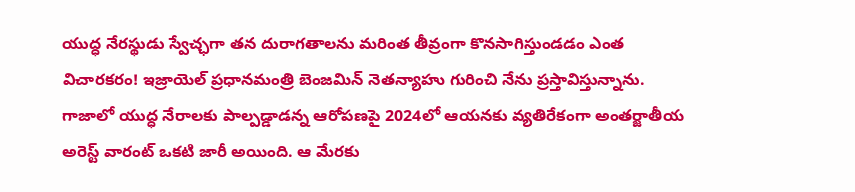యుద్ధ నేరస్థుడు స్వేచ్ఛగా తన దురాగతాలను మరింత తీవ్రంగా కొనసాగిస్తుండడం ఎంత విచారకరం! ఇజ్రాయెల్‌ ప్రధానమంత్రి బెంజమిన్‌ నెతన్యాహు గురించి నేను ప్రస్తావిస్తున్నాను. గాజాలో యుద్ధ నేరాలకు పాల్పడ్డాడన్న ఆరోపణపై 2024లో ఆయనకు వ్యతిరేకంగా అంతర్జాతీయ అరెస్ట్‌ వారంట్‌ ఒకటి జారీ అయింది. ఆ మేరకు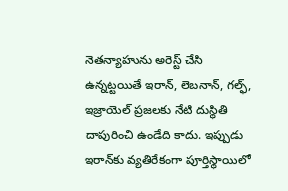నెతన్యాహును అరెస్ట్‌ చేసి ఉన్నట్టయితే ఇరాన్‌, లెబనాన్‌, గల్ఫ్‌, ఇజ్రాయెల్‌ ప్రజలకు నేటి దుస్థితి దాపురించి ఉండేది కాదు. ఇప్పుడు ఇరాన్‌కు వ్యతిరేకంగా పూర్తిస్థాయిలో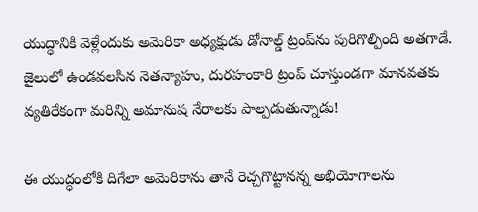యుద్ధానికి వెళ్లేందుకు అమెరికా అధ్యక్షుడు డోనాల్డ్‌ ట్రంప్‌ను పురిగొల్పింది అతగాడే. జైలులో ఉండవలసిన నెతన్యాహు, దురహంకారి ట్రంప్‌ చూస్తుండగా మానవతకు వ్యతిరేకంగా మరిన్ని అమానుష నేరాలకు పాల్పడుతున్నాడు!

ఈ యుద్ధంలోకి దిగేలా అమెరికాను తానే రెచ్చగొట్టానన్న అభియోగాలను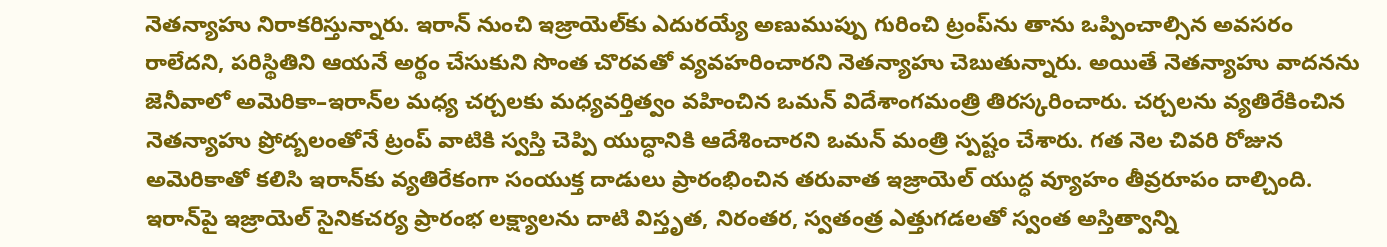నెతన్యాహు నిరాకరిస్తున్నారు. ఇరాన్‌ నుంచి ఇజ్రాయెల్‌కు ఎదురయ్యే అణుముప్పు గురించి ట్రంప్‌ను తాను ఒప్పించాల్సిన అవసరం రాలేదని, పరిస్థితిని ఆయనే అర్థం చేసుకుని సొంత చొరవతో వ్యవహరించారని నెతన్యాహు చెబుతున్నారు. అయితే నెతన్యాహు వాదనను జెనీవాలో అమెరికా–ఇరాన్‌ల మధ్య చర్చలకు మధ్యవర్తిత్వం వహించిన ఒమన్‌ విదేశాంగమంత్రి తిరస్కరించారు. చర్చలను వ్యతిరేకించిన నెతన్యాహు ప్రోద్బలంతోనే ట్రంప్‌ వాటికి స్వస్తి చెప్పి యుద్ధానికి ఆదేశించారని ఒమన్‌ మంత్రి స్పష్టం చేశారు. గత నెల చివరి రోజున అమెరికాతో కలిసి ఇరాన్‌కు వ్యతిరేకంగా సంయుక్త దాడులు ప్రారంభించిన తరువాత ఇజ్రాయెల్‌ యుద్ధ వ్యూహం తీవ్రరూపం దాల్చింది. ఇరాన్‌పై ఇజ్రాయెల్‌ సైనికచర్య ప్రారంభ లక్ష్యాలను దాటి విస్తృత, నిరంతర, స్వతంత్ర ఎత్తుగడలతో స్వంత అస్తిత్వాన్ని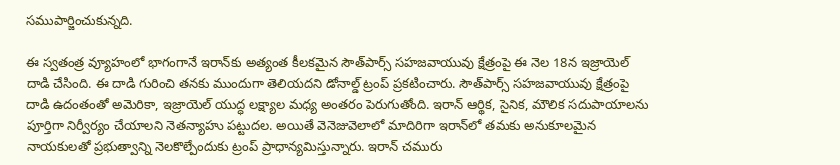సముపార్జించుకున్నది.

ఈ స్వతంత్ర వ్యూహంలో భాగంగానే ఇరాన్‌కు అత్యంత కీలకమైన సౌత్‌పార్స్‌ సహజవాయువు క్షేత్రంపై ఈ నెల 18న ఇజ్రాయెల్‌ దాడి చేసింది. ఈ దాడి గురించి తనకు ముందుగా తెలియదని డోనాల్డ్‌ ట్రంప్‌ ప్రకటించారు. సౌత్‌పార్స్‌ సహజవాయువు క్షేత్రంపై దాడి ఉదంతంతో అమెరికా, ఇజ్రాయెల్‌ యుద్ధ లక్ష్యాల మధ్య అంతరం పెరుగుతోంది. ఇరాన్‌ ఆర్థిక, సైనిక, మౌలిక సదుపాయాలను పూర్తిగా నిర్వీర్యం చేయాలని నెతన్యాహు పట్టుదల. అయితే వెనెజువెలాలో మాదిరిగా ఇరాన్‌లో తమకు అనుకూలమైన నాయకులతో ప్రభుత్వాన్ని నెలకొల్పేందుకు ట్రంప్‌ ప్రాధాన్యమిస్తున్నారు. ఇరాన్‌ చమురు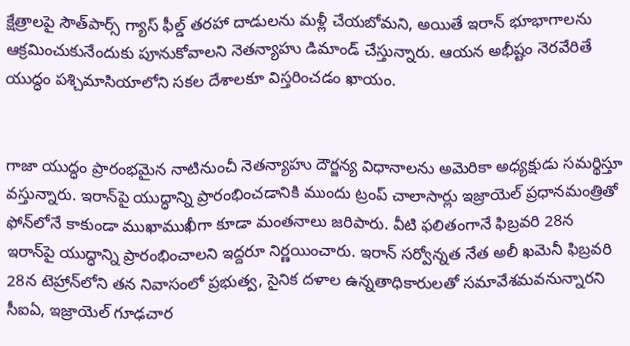క్షేత్రాలపై సౌత్‌పార్స్‌ గ్యాస్‌ ఫీల్డ్‌ తరహా దాడులను మళ్లీ చేయబోమని, అయితే ఇరాన్ భూభాగాలను ఆక్రమించుకునేందుకు పూనుకోవాలని నెతన్యాహు డిమాండ్‌ చేస్తున్నారు. ఆయన అభీష్టం నెరవేరితే యుద్ధం పశ్చిమాసియాలోని సకల దేశాలకూ విస్తరించడం ఖాయం.


గాజా యుద్ధం ప్రారంభమైన నాటినుంచీ నెతన్యాహు దౌర్జన్య విధానాలను అమెరికా అధ్యక్షుడు సమర్థిస్తూ వస్తున్నారు. ఇరాన్‌పై యుద్ధాన్ని ప్రారంభించడానికి ముందు ట్రంప్‌ చాలాసార్లు ఇజ్రాయెల్‌ ప్రధానమంత్రితో ఫోన్‌లోనే కాకుండా ముఖాముఖీగా కూడా మంతనాలు జరిపారు. వీటి ఫలితంగానే ఫిబ్రవరి 28న ఇరాన్‌పై యుద్ధాన్ని ప్రారంభించాలని ఇద్దరూ నిర్ణయించారు. ఇరాన్‌ సర్వోన్నత నేత అలీ ఖమెనీ ఫిబ్రవరి 28న టెహ్రాన్‌లోని తన నివాసంలో ప్రభుత్వ, సైనిక దళాల ఉన్నతాధికారులతో సమావేశమవనున్నారని సీఐఏ, ఇజ్రాయెల్‌ గూఢచార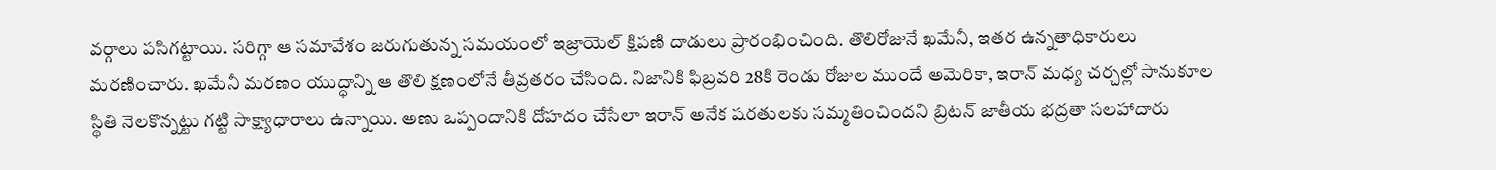వర్గాలు పసిగట్టాయి. సరిగ్గా ఆ సమావేశం జరుగుతున్న సమయంలో ఇజ్రాయెల్‌ క్షిపణి దాడులు ప్రారంభించింది. తొలిరోజునే ఖమేనీ, ఇతర ఉన్నతాధికారులు మరణించారు. ఖమేనీ మరణం యుద్ధాన్ని ఆ తొలి క్షణంలోనే తీవ్రతరం చేసింది. నిజానికి ఫిబ్రవరి 28కి రెండు రోజుల ముందే అమెరికా, ఇరాన్‌ మధ్య చర్చల్లో సానుకూల స్థితి నెలకొన్నట్టు గట్టి సాక్ష్యాధారాలు ఉన్నాయి. అణు ఒప్పందానికి దోహదం చేసేలా ఇరాన్ అనేక షరతులకు సమ్మతించిందని బ్రిటన్‌ జాతీయ భద్రతా సలహాదారు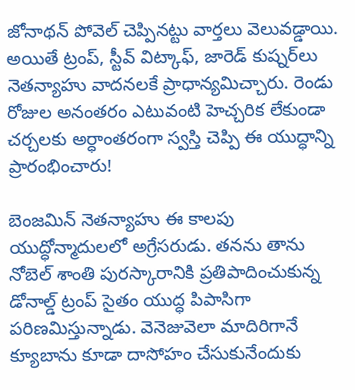జోనాథన్‌ పోవెల్‌ చెప్పినట్టు వార్తలు వెలువడ్డాయి. అయితే ట్రంప్‌, స్టీవ్‌ విట్కాఫ్‌, జారెడ్‌ కుష్నర్‌లు నెతన్యాహు వాదనలకే ప్రాధాన్యమిచ్చారు. రెండు రోజుల అనంతరం ఎటువంటి హెచ్చరిక లేకుండా చర్చలకు అర్ధాంతరంగా స్వస్తి చెప్పి ఈ యుద్ధాన్ని ప్రారంభించారు!

బెంజమిన్‌ నెతన్యాహు ఈ కాలపు యుద్ధోన్మాదులలో అగ్రేసరుడు. తనను తాను నోబెల్‌ శాంతి పురస్కారానికి ప్రతిపాదించుకున్న డోనాల్డ్‌ ట్రంప్‌ సైతం యుద్ధ పిపాసిగా పరిణమిస్తున్నాడు. వెనెజువెలా మాదిరిగానే క్యూబాను కూడా దాసోహం చేసుకునేందుకు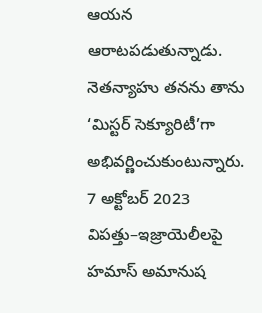ఆయన ఆరాటపడుతున్నాడు. నెతన్యాహు తనను తాను ‘మిస్టర్‌ సెక్యూరిటీ’గా అభివర్ణించుకుంటున్నారు. 7 అక్టోబర్ 2023 విపత్తు–ఇజ్రాయెలీలపై హమాస్‌ అమానుష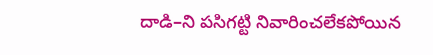దాడి–ని పసిగట్టి నివారించలేకపోయిన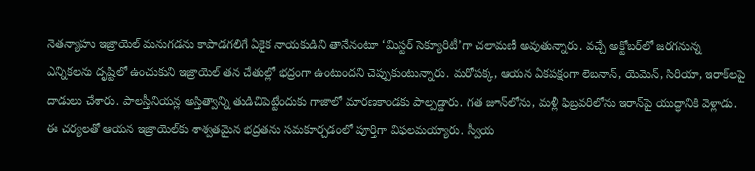నెతన్యాహు ఇజ్రాయెల్‌ మనుగడను కాపాడగలిగే ఏకైక నాయకుడిని తానేనంటూ ‘మిస్టర్‌ సెక్యూరిటీ’గా చలామణీ అవుతున్నారు. వచ్చే అక్టోబర్‌లో జరగనున్న ఎన్నికలను దృష్టిలో ఉంచుకుని ఇజ్రాయెల్‌ తన చేతుల్లో భద్రంగా ఉంటుందని చెప్పుకుంటున్నారు. మరోపక్క, ఆయన ఏకపక్షంగా లెబనాన్‌, యెమెన్‌, సిరియా, ఇరాక్‌లపై దాడులు చేశారు. పాలస్తీనియన్ల అస్తిత్వాన్ని తుడిచిపెట్టేందుకు గాజాలో మారణకాండకు పాల్పడ్డారు. గత జూన్‌లోను, మళ్లీ ఫిబ్రవరిలోను ఇరాన్‌పై యుద్ధానికి వెళ్లాడు. ఈ చర్యలతో ఆయన ఇజ్రాయెల్‌కు శాశ్వతమైన భద్రతను సమకూర్చడంలో పూర్తిగా విఫలమయ్యారు. స్వీయ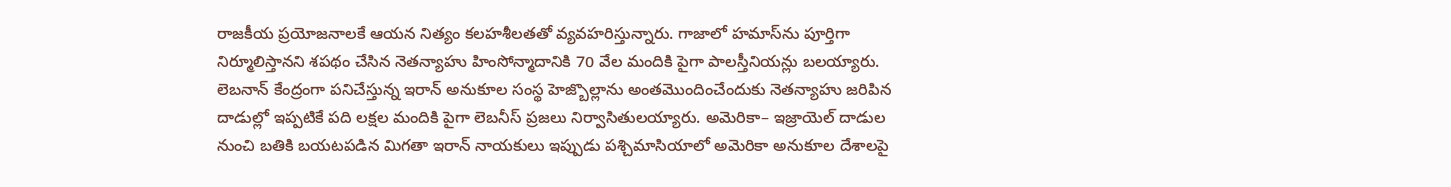రాజకీయ ప్రయోజనాలకే ఆయన నిత్యం కలహశీలతతో వ్యవహరిస్తున్నారు. గాజాలో హమాస్‌ను పూర్తిగా నిర్మూలిస్తానని శపథం చేసిన నెతన్యాహు హింసోన్మాదానికి 70 వేల మందికి పైగా పాలస్తీనియన్లు బలయ్యారు. లెబనాన్‌ కేంద్రంగా పనిచేస్తున్న ఇరాన్‌ అనుకూల సంస్థ హెజ్బొల్లాను అంతమొందించేందుకు నెతన్యాహు జరిపిన దాడుల్లో ఇప్పటికే పది లక్షల మందికి పైగా లెబనీస్‌ ప్రజలు నిర్వాసితులయ్యారు. అమెరికా– ఇజ్రాయెల్‌ దాడుల నుంచి బతికి బయటపడిన మిగతా ఇరాన్‌ నాయకులు ఇప్పుడు పశ్చిమాసియాలో అమెరికా అనుకూల దేశాలపై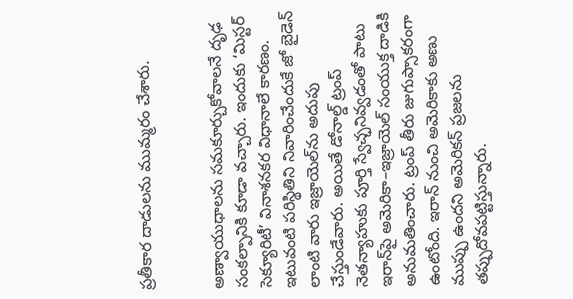ప్రతీకార దాడులను ముమ్మరం చేశారు.


అణ్వాయుధాలను సమకూర్చుకోవాలనే దృఢ సంకల్పానికి కూడా వచ్చారు. ఇందుకు ‘మిస్టర్‌ సెక్యూరిటీ’ వినాశనకర విధానాలే కారణం. ఇటువంటి పరిస్థితిని నివారించేందుకే జో బైడెన్ లాంటి వారు ఇజ్రాయెల్‌ను అదుపు చేస్తుండేవారు. అయితే డోనాల్డ్‌ ట్రంప్‌ నెతన్యాహుకు పూర్తి స్వేచ్ఛనివ్వడంతో పాటు ఇరాన్‌పై అమెరికా–ఇజ్రాయెల్ సంయుక్త దాడికి అనుమతించారు. ట్రంప్ తీరు జుగుప్సాకరంగా ఉంటోంది. ఇరాన్ నుంచి అమెరికాకు అణు ముప్పు ఉందని అమెరికన్‌ ప్రజలను తప్పుదోవపట్టిస్తున్నారు.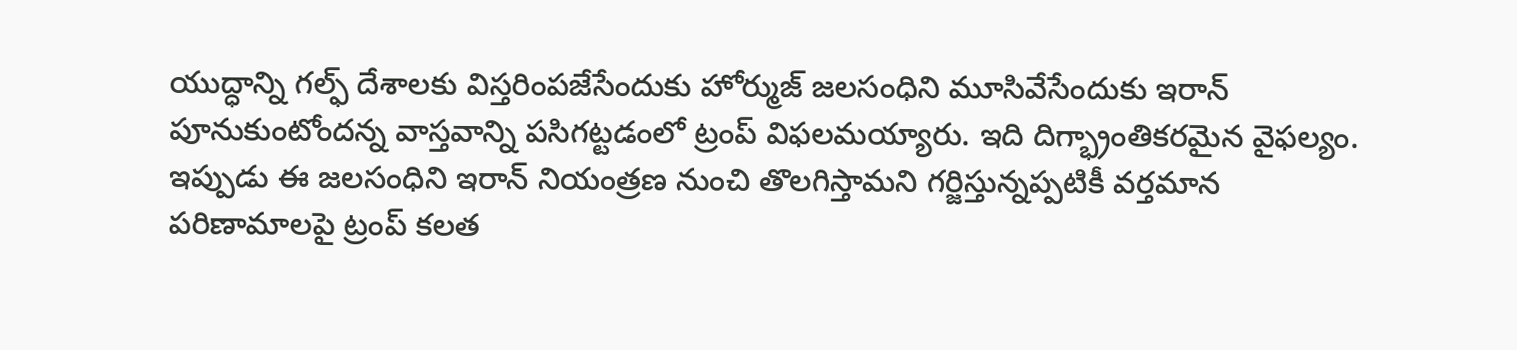యుద్ధాన్ని గల్ఫ్‌ దేశాలకు విస్తరింపజేసేందుకు హోర్ముజ్‌ జలసంధిని మూసివేసేందుకు ఇరాన్‌ పూనుకుంటోందన్న వాస్తవాన్ని పసిగట్టడంలో ట్రంప్‌ విఫలమయ్యారు. ఇది దిగ్భ్రాంతికరమైన వైఫల్యం. ఇప్పుడు ఈ జలసంధిని ఇరాన్ నియంత్రణ నుంచి తొలగిస్తామని గర్జిస్తున్నప్పటికీ వర్తమాన పరిణామాలపై ట్రంప్ కలత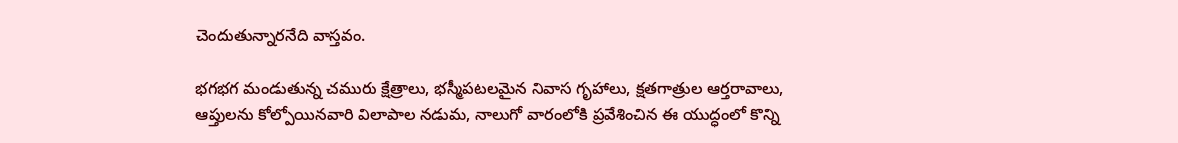చెందుతున్నారనేది వాస్తవం.

భగభగ మండుతున్న చమురు క్షేత్రాలు, భస్మీపటలమైన నివాస గృహాలు, క్షతగాత్రుల ఆర్తరావాలు, ఆప్తులను కోల్పోయినవారి విలాపాల నడుమ, నాలుగో వారంలోకి ప్రవేశించిన ఈ యుద్ధంలో కొన్ని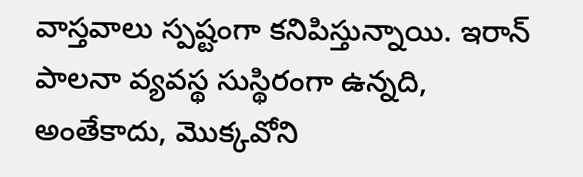వాస్తవాలు స్పష్టంగా కనిపిస్తున్నాయి. ఇరాన్‌ పాలనా వ్యవస్థ సుస్థిరంగా ఉన్నది, అంతేకాదు, మొక్కవోని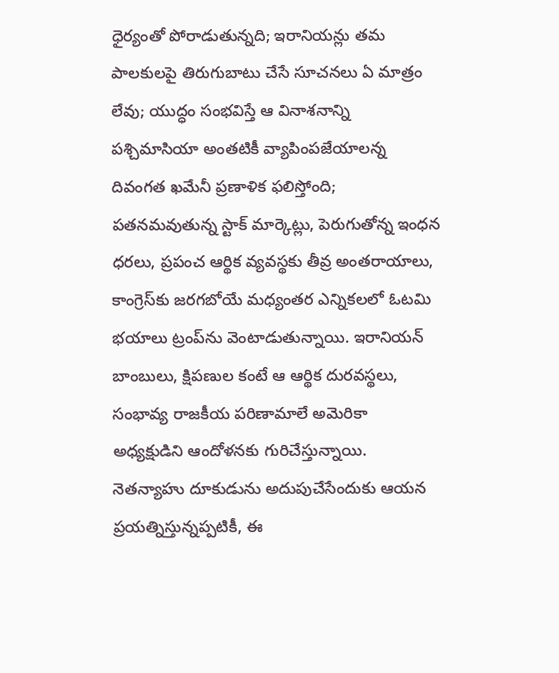ధైర్యంతో పోరాడుతున్నది; ఇరానియన్లు తమ పాలకులపై తిరుగుబాటు చేసే సూచనలు ఏ మాత్రం లేవు; యుద్ధం సంభవిస్తే ఆ వినాశనాన్ని పశ్చిమాసియా అంతటికీ వ్యాపింపజేయాలన్న దివంగత ఖమేనీ ప్రణాళిక ఫలిస్తోంది; పతనమవుతున్న స్టాక్‌ మార్కెట్లు, పెరుగుతోన్న ఇంధన ధరలు, ప్రపంచ ఆర్థిక వ్యవస్థకు తీవ్ర అంతరాయాలు, కాంగ్రెస్‌కు జరగబోయే మధ్యంతర ఎన్నికలలో ఓటమి భయాలు ట్రంప్‌ను వెంటాడుతున్నాయి. ఇరానియన్‌ బాంబులు, క్షిపణుల కంటే ఆ ఆర్థిక దురవస్థలు, సంభావ్య రాజకీయ పరిణామాలే అమెరికా అధ్యక్షుడిని ఆందోళనకు గురిచేస్తున్నాయి. నెతన్యాహు దూకుడును అదుపుచేసేందుకు ఆయన ప్రయత్నిస్తున్నప్పటికీ, ఈ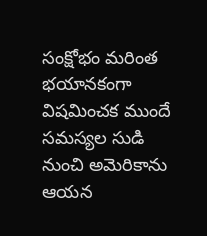సంక్షోభం మరింత భయానకంగా విషమించక ముందే సమస్యల సుడి నుంచి అమెరికాను ఆయన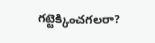గట్టెక్కించగలరా?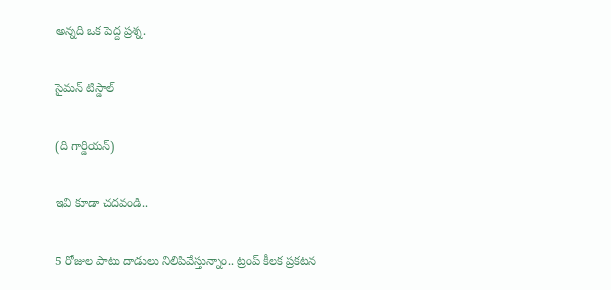అన్నది ఒక పెద్ద ప్రశ్న.

సైమన్‌ టిస్డాల్‌

(ది గార్డియన్‌)

ఇవి కూడా చదవండి..

5 రోజుల పాటు దాడులు నిలిపివేస్తున్నాం.. ట్రంప్ కీలక ప్రకటన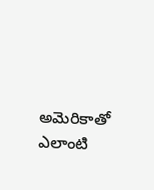అమెరికాతో ఎలాంటి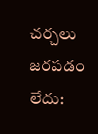చర్చలు జరపడం లేదు: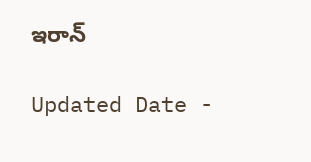ఇరాన్

Updated Date -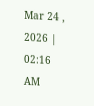Mar 24 , 2026 | 02:16 AM